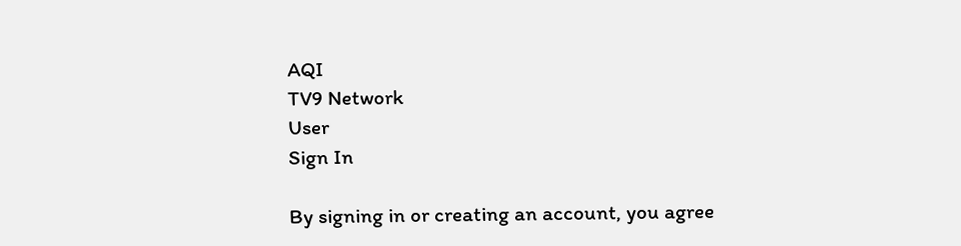AQI
TV9 Network
User
Sign In

By signing in or creating an account, you agree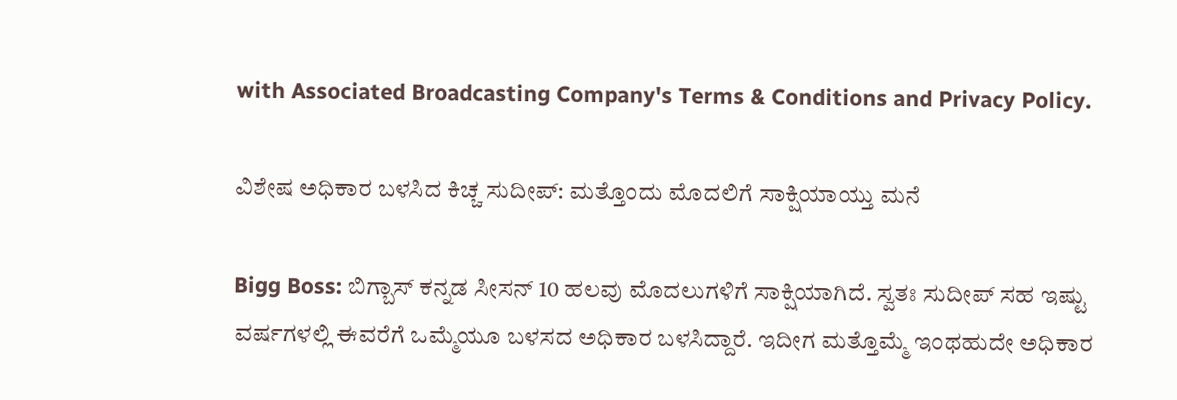with Associated Broadcasting Company's Terms & Conditions and Privacy Policy.

ವಿಶೇಷ ಅಧಿಕಾರ ಬಳಸಿದ ಕಿಚ್ಚ ಸುದೀಪ್: ಮತ್ತೊಂದು ಮೊದಲಿಗೆ ಸಾಕ್ಷಿಯಾಯ್ತು ಮನೆ

Bigg Boss: ಬಿಗ್ಬಾಸ್ ಕನ್ನಡ ಸೀಸನ್ 10 ಹಲವು ಮೊದಲುಗಳಿಗೆ ಸಾಕ್ಷಿಯಾಗಿದೆ. ಸ್ವತಃ ಸುದೀಪ್ ಸಹ ಇಷ್ಟು ವರ್ಷಗಳಲ್ಲಿ ಈವರೆಗೆ ಒಮ್ಮೆಯೂ ಬಳಸದ ಅಧಿಕಾರ ಬಳಸಿದ್ದಾರೆ. ಇದೀಗ ಮತ್ತೊಮ್ಮೆ ಇಂಥಹುದೇ ಅಧಿಕಾರ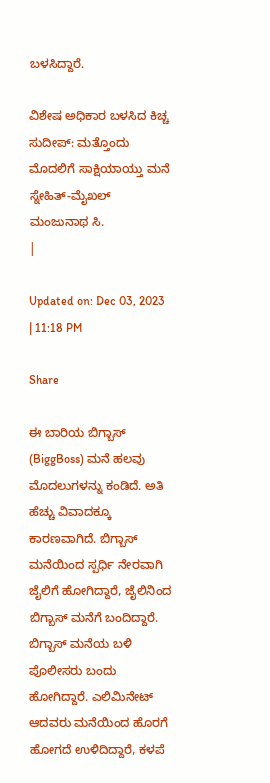ಬಳಸಿದ್ದಾರೆ.

ವಿಶೇಷ ಅಧಿಕಾರ ಬಳಸಿದ ಕಿಚ್ಚ ಸುದೀಪ್: ಮತ್ತೊಂದು ಮೊದಲಿಗೆ ಸಾಕ್ಷಿಯಾಯ್ತು ಮನೆ
ಸ್ನೇಹಿತ್-ಮೈಖಲ್
ಮಂಜುನಾಥ ಸಿ.
|

Updated on: Dec 03, 2023 | 11:18 PM

Share

ಈ ಬಾರಿಯ ಬಿಗ್ಬಾಸ್ (BiggBoss) ಮನೆ ಹಲವು ಮೊದಲುಗಳನ್ನು ಕಂಡಿದೆ. ಅತಿ ಹೆಚ್ಚು ವಿವಾದಕ್ಕೂ ಕಾರಣವಾಗಿದೆ. ಬಿಗ್ಬಾಸ್ ಮನೆಯಿಂದ ಸ್ಪರ್ಧಿ ನೇರವಾಗಿ ಜೈಲಿಗೆ ಹೋಗಿದ್ದಾರೆ, ಜೈಲಿನಿಂದ ಬಿಗ್ಬಾಸ್ ಮನೆಗೆ ಬಂದಿದ್ದಾರೆ. ಬಿಗ್ಬಾಸ್ ಮನೆಯ ಬಳಿ ಪೊಲೀಸರು ಬಂದು ಹೋಗಿದ್ದಾರೆ. ಎಲಿಮಿನೇಟ್ ಆದವರು ಮನೆಯಿಂದ ಹೊರಗೆ ಹೋಗದೆ ಉಳಿದಿದ್ದಾರೆ, ಕಳಪೆ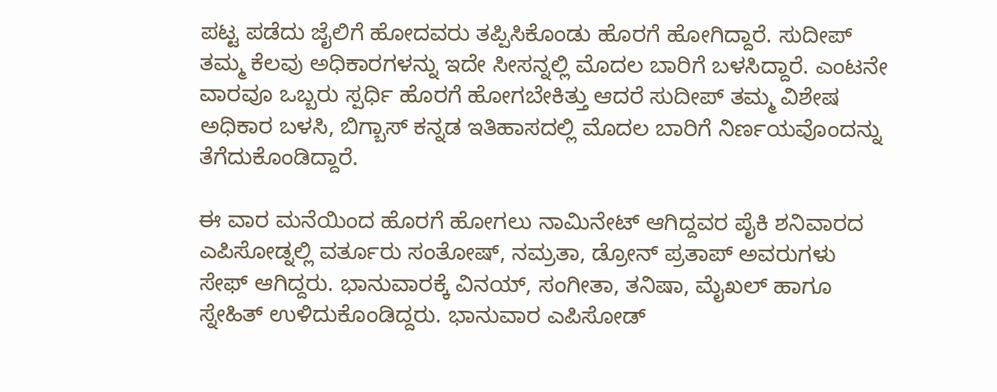ಪಟ್ಟ ಪಡೆದು ಜೈಲಿಗೆ ಹೋದವರು ತಪ್ಪಿಸಿಕೊಂಡು ಹೊರಗೆ ಹೋಗಿದ್ದಾರೆ. ಸುದೀಪ್ ತಮ್ಮ ಕೆಲವು ಅಧಿಕಾರಗಳನ್ನು ಇದೇ ಸೀಸನ್ನಲ್ಲಿ ಮೊದಲ ಬಾರಿಗೆ ಬಳಸಿದ್ದಾರೆ. ಎಂಟನೇ ವಾರವೂ ಒಬ್ಬರು ಸ್ಪರ್ಧಿ ಹೊರಗೆ ಹೋಗಬೇಕಿತ್ತು ಆದರೆ ಸುದೀಪ್ ತಮ್ಮ ವಿಶೇಷ ಅಧಿಕಾರ ಬಳಸಿ, ಬಿಗ್ಬಾಸ್ ಕನ್ನಡ ಇತಿಹಾಸದಲ್ಲಿ ಮೊದಲ ಬಾರಿಗೆ ನಿರ್ಣಯವೊಂದನ್ನು ತೆಗೆದುಕೊಂಡಿದ್ದಾರೆ.

ಈ ವಾರ ಮನೆಯಿಂದ ಹೊರಗೆ ಹೋಗಲು ನಾಮಿನೇಟ್ ಆಗಿದ್ದವರ ಪೈಕಿ ಶನಿವಾರದ ಎಪಿಸೋಡ್ನಲ್ಲಿ ವರ್ತೂರು ಸಂತೋಷ್, ನಮ್ರತಾ, ಡ್ರೋನ್ ಪ್ರತಾಪ್ ಅವರುಗಳು ಸೇಫ್ ಆಗಿದ್ದರು. ಭಾನುವಾರಕ್ಕೆ ವಿನಯ್, ಸಂಗೀತಾ, ತನಿಷಾ, ಮೈಖಲ್ ಹಾಗೂ ಸ್ನೇಹಿತ್ ಉಳಿದುಕೊಂಡಿದ್ದರು. ಭಾನುವಾರ ಎಪಿಸೋಡ್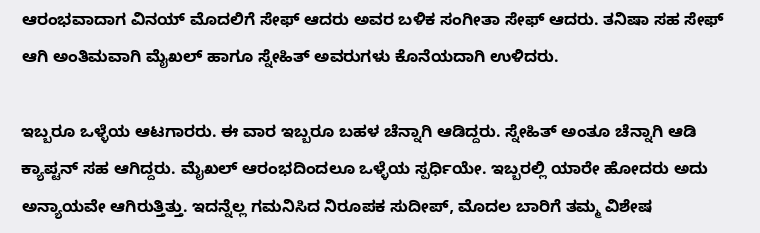ಆರಂಭವಾದಾಗ ವಿನಯ್ ಮೊದಲಿಗೆ ಸೇಫ್ ಆದರು ಅವರ ಬಳಿಕ ಸಂಗೀತಾ ಸೇಫ್ ಆದರು. ತನಿಷಾ ಸಹ ಸೇಫ್ ಆಗಿ ಅಂತಿಮವಾಗಿ ಮೈಖಲ್ ಹಾಗೂ ಸ್ನೇಹಿತ್ ಅವರುಗಳು ಕೊನೆಯದಾಗಿ ಉಳಿದರು.

ಇಬ್ಬರೂ ಒಳ್ಳೆಯ ಆಟಗಾರರು. ಈ ವಾರ ಇಬ್ಬರೂ ಬಹಳ ಚೆನ್ನಾಗಿ ಆಡಿದ್ದರು. ಸ್ನೇಹಿತ್ ಅಂತೂ ಚೆನ್ನಾಗಿ ಆಡಿ ಕ್ಯಾಪ್ಟನ್ ಸಹ ಆಗಿದ್ದರು. ಮೈಖಲ್ ಆರಂಭದಿಂದಲೂ ಒಳ್ಳೆಯ ಸ್ಪರ್ಧಿಯೇ. ಇಬ್ಬರಲ್ಲಿ ಯಾರೇ ಹೋದರು ಅದು ಅನ್ಯಾಯವೇ ಆಗಿರುತ್ತಿತ್ತು. ಇದನ್ನೆಲ್ಲ ಗಮನಿಸಿದ ನಿರೂಪಕ ಸುದೀಪ್, ಮೊದಲ ಬಾರಿಗೆ ತಮ್ಮ ವಿಶೇಷ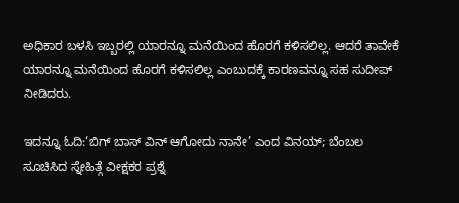ಅಧಿಕಾರ ಬಳಸಿ ಇಬ್ಬರಲ್ಲಿ ಯಾರನ್ನೂ ಮನೆಯಿಂದ ಹೊರಗೆ ಕಳಿಸಲಿಲ್ಲ. ಆದರೆ ತಾವೇಕೆ ಯಾರನ್ನೂ ಮನೆಯಿಂದ ಹೊರಗೆ ಕಳಿಸಲಿಲ್ಲ ಎಂಬುದಕ್ಕೆ ಕಾರಣವನ್ನೂ ಸಹ ಸುದೀಪ್ ನೀಡಿದರು.

ಇದನ್ನೂ ಓದಿ:‘ಬಿಗ್ ಬಾಸ್ ವಿನ್ ಆಗೋದು ನಾನೇ’ ಎಂದ ವಿನಯ್; ಬೆಂಬಲ ಸೂಚಿಸಿದ ಸ್ನೇಹಿತ್ಗೆ ವೀಕ್ಷಕರ ಪ್ರಶ್ನೆ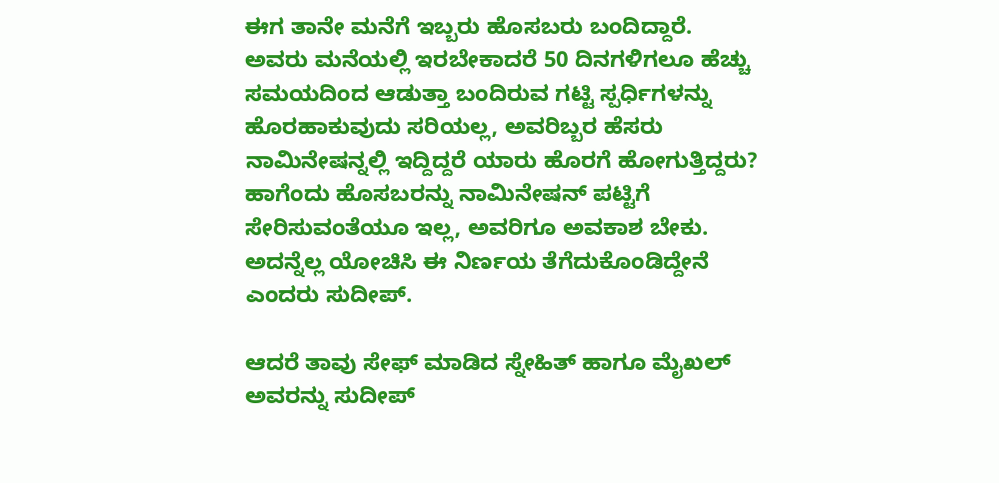ಈಗ ತಾನೇ ಮನೆಗೆ ಇಬ್ಬರು ಹೊಸಬರು ಬಂದಿದ್ದಾರೆ. ಅವರು ಮನೆಯಲ್ಲಿ ಇರಬೇಕಾದರೆ 50 ದಿನಗಳಿಗಲೂ ಹೆಚ್ಚು ಸಮಯದಿಂದ ಆಡುತ್ತಾ ಬಂದಿರುವ ಗಟ್ಟಿ ಸ್ಪರ್ಧಿಗಳನ್ನು ಹೊರಹಾಕುವುದು ಸರಿಯಲ್ಲ, ಅವರಿಬ್ಬರ ಹೆಸರು ನಾಮಿನೇಷನ್ನಲ್ಲಿ ಇದ್ದಿದ್ದರೆ ಯಾರು ಹೊರಗೆ ಹೋಗುತ್ತಿದ್ದರು? ಹಾಗೆಂದು ಹೊಸಬರನ್ನು ನಾಮಿನೇಷನ್ ಪಟ್ಟಿಗೆ ಸೇರಿಸುವಂತೆಯೂ ಇಲ್ಲ, ಅವರಿಗೂ ಅವಕಾಶ ಬೇಕು. ಅದನ್ನೆಲ್ಲ ಯೋಚಿಸಿ ಈ ನಿರ್ಣಯ ತೆಗೆದುಕೊಂಡಿದ್ದೇನೆ ಎಂದರು ಸುದೀಪ್.

ಆದರೆ ತಾವು ಸೇಫ್ ಮಾಡಿದ ಸ್ನೇಹಿತ್ ಹಾಗೂ ಮೈಖಲ್ ಅವರನ್ನು ಸುದೀಪ್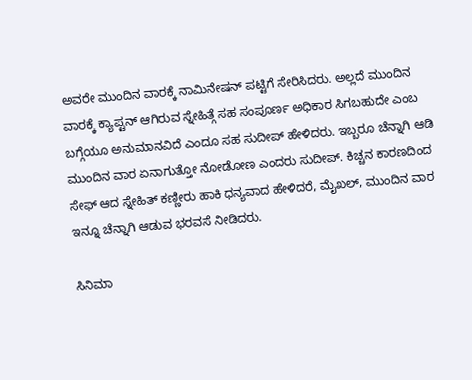ಅವರೇ ಮುಂದಿನ ವಾರಕ್ಕೆ ನಾಮಿನೇಷನ್ ಪಟ್ಟಿಗೆ ಸೇರಿಸಿದರು. ಅಲ್ಲದೆ ಮುಂದಿನ ವಾರಕ್ಕೆ ಕ್ಯಾಪ್ಟನ್ ಆಗಿರುವ ಸ್ನೇಹಿತ್ಗೆ ಸಹ ಸಂಪೂರ್ಣ ಅಧಿಕಾರ ಸಿಗಬಹುದೇ ಎಂಬ ಬಗ್ಗೆಯೂ ಅನುಮಾನವಿದೆ ಎಂದೂ ಸಹ ಸುದೀಪ್ ಹೇಳಿದರು. ಇಬ್ಬರೂ ಚೆನ್ನಾಗಿ ಆಡಿ ಮುಂದಿನ ವಾರ ಏನಾಗುತ್ತೋ ನೋಡೋಣ ಎಂದರು ಸುದೀಪ್. ಕಿಚ್ಚನ ಕಾರಣದಿಂದ ಸೇಫ್ ಆದ ಸ್ನೇಹಿತ್ ಕಣ್ಣೀರು ಹಾಕಿ ಧನ್ಯವಾದ ಹೇಳಿದರೆ, ಮೈಖಲ್, ಮುಂದಿನ ವಾರ ಇನ್ನೂ ಚೆನ್ನಾಗಿ ಆಡುವ ಭರವಸೆ ನೀಡಿದರು.

ಸಿನಿಮಾ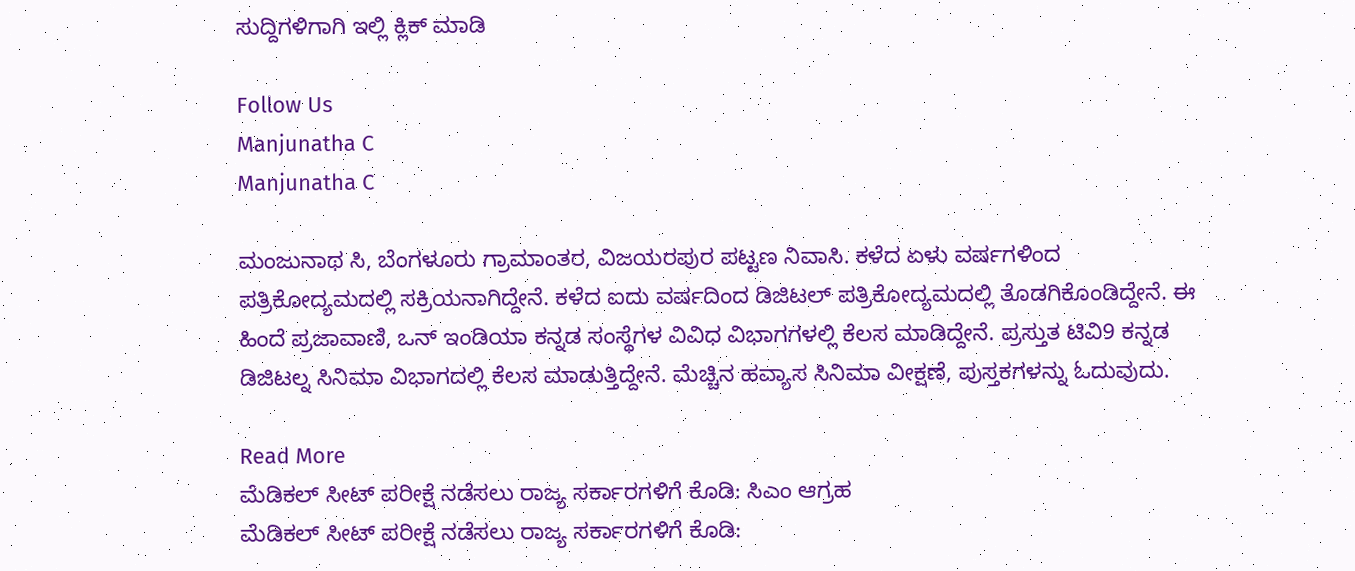ಸುದ್ದಿಗಳಿಗಾಗಿ ಇಲ್ಲಿ ಕ್ಲಿಕ್ ಮಾಡಿ

Follow Us
Manjunatha C
Manjunatha C

ಮಂಜುನಾಥ ಸಿ, ಬೆಂಗಳೂರು ಗ್ರಾಮಾಂತರ, ವಿಜಯರಪುರ ಪಟ್ಟಣ ನಿವಾಸಿ. ಕಳೆದ ಏಳು ವರ್ಷಗಳಿಂದ ಪತ್ರಿಕೋದ್ಯಮದಲ್ಲಿ ಸಕ್ರಿಯನಾಗಿದ್ದೇನೆ. ಕಳೆದ ಐದು ವರ್ಷದಿಂದ ಡಿಜಿಟಲ್ ಪತ್ರಿಕೋದ್ಯಮದಲ್ಲಿ ತೊಡಗಿಕೊಂಡಿದ್ದೇನೆ. ಈ ಹಿಂದೆ ಪ್ರಜಾವಾಣಿ, ಒನ್ ಇಂಡಿಯಾ ಕನ್ನಡ ಸಂಸ್ಥೆಗಳ ವಿವಿಧ ವಿಭಾಗಗಳಲ್ಲಿ ಕೆಲಸ ಮಾಡಿದ್ದೇನೆ. ಪ್ರಸ್ತುತ ಟಿವಿ9 ಕನ್ನಡ ಡಿಜಿಟಲ್ನ ಸಿನಿಮಾ ವಿಭಾಗದಲ್ಲಿ ಕೆಲಸ ಮಾಡುತ್ತಿದ್ದೇನೆ. ಮೆಚ್ಚಿನ ಹವ್ಯಾಸ ಸಿನಿಮಾ ವೀಕ್ಷಣೆ, ಪುಸ್ತಕಗಳನ್ನು ಓದುವುದು.

Read More
ಮೆಡಿಕಲ್ ಸೀಟ್ ಪರೀಕ್ಷೆ ನಡೆಸಲು ರಾಜ್ಯ ಸರ್ಕಾರಗಳಿಗೆ ಕೊಡಿ: ಸಿಎಂ ಆಗ್ರಹ
ಮೆಡಿಕಲ್ ಸೀಟ್ ಪರೀಕ್ಷೆ ನಡೆಸಲು ರಾಜ್ಯ ಸರ್ಕಾರಗಳಿಗೆ ಕೊಡಿ: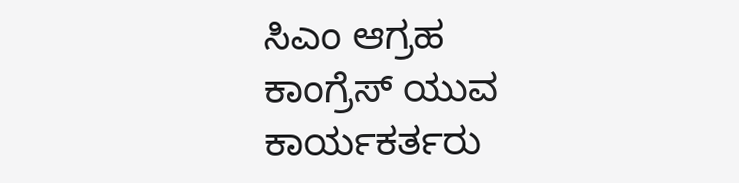ಸಿಎಂ ಆಗ್ರಹ
ಕಾಂಗ್ರೆಸ್ ಯುವ ಕಾರ್ಯಕರ್ತರು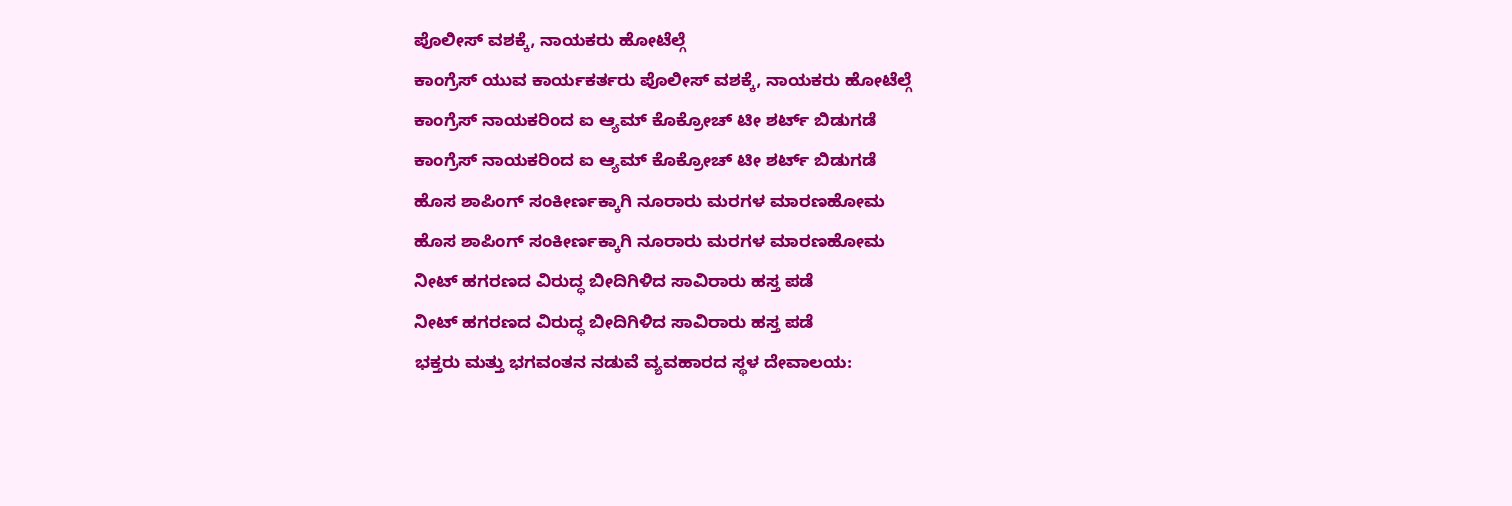ಪೊಲೀಸ್ ವಶಕ್ಕೆ, ನಾಯಕರು ಹೋಟೆಲ್ಗೆ
ಕಾಂಗ್ರೆಸ್ ಯುವ ಕಾರ್ಯಕರ್ತರು ಪೊಲೀಸ್ ವಶಕ್ಕೆ, ನಾಯಕರು ಹೋಟೆಲ್ಗೆ
ಕಾಂಗ್ರೆಸ್ ನಾಯಕರಿಂದ ಐ ಆ್ಯಮ್ ಕೊಕ್ರೋಚ್ ಟೀ ಶರ್ಟ್ ಬಿಡುಗಡೆ
ಕಾಂಗ್ರೆಸ್ ನಾಯಕರಿಂದ ಐ ಆ್ಯಮ್ ಕೊಕ್ರೋಚ್ ಟೀ ಶರ್ಟ್ ಬಿಡುಗಡೆ
ಹೊಸ ಶಾಪಿಂಗ್ ಸಂಕೀರ್ಣಕ್ಕಾಗಿ ನೂರಾರು ಮರಗಳ ಮಾರಣಹೋಮ
ಹೊಸ ಶಾಪಿಂಗ್ ಸಂಕೀರ್ಣಕ್ಕಾಗಿ ನೂರಾರು ಮರಗಳ ಮಾರಣಹೋಮ
ನೀಟ್ ಹಗರಣದ ವಿರುದ್ಧ ಬೀದಿಗಿಳಿದ ಸಾವಿರಾರು ಹಸ್ತ ಪಡೆ
ನೀಟ್ ಹಗರಣದ ವಿರುದ್ಧ ಬೀದಿಗಿಳಿದ ಸಾವಿರಾರು ಹಸ್ತ ಪಡೆ
ಭಕ್ತರು ಮತ್ತು ಭಗವಂತನ ನಡುವೆ ವ್ಯವಹಾರದ ಸ್ಥಳ ದೇವಾಲಯ: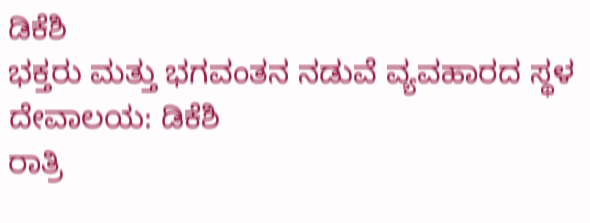ಡಿಕೆಶಿ
ಭಕ್ತರು ಮತ್ತು ಭಗವಂತನ ನಡುವೆ ವ್ಯವಹಾರದ ಸ್ಥಳ ದೇವಾಲಯ: ಡಿಕೆಶಿ
ರಾತ್ರಿ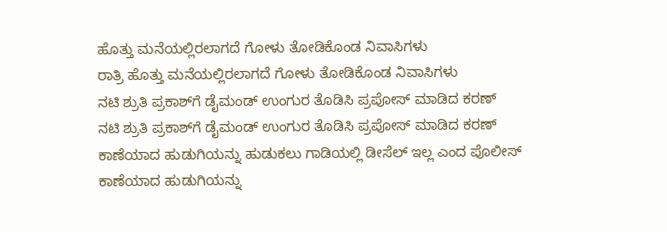ಹೊತ್ತು ಮನೆಯಲ್ಲಿರಲಾಗದೆ ಗೋಳು ತೋಡಿಕೊಂಡ ನಿವಾಸಿಗಳು
ರಾತ್ರಿ ಹೊತ್ತು ಮನೆಯಲ್ಲಿರಲಾಗದೆ ಗೋಳು ತೋಡಿಕೊಂಡ ನಿವಾಸಿಗಳು
ನಟಿ ಶ್ರುತಿ ಪ್ರಕಾಶ್‌ಗೆ ಡೈಮಂಡ್ ಉಂಗುರ ತೊಡಿಸಿ ಪ್ರಪೋಸ್ ಮಾಡಿದ ಕರಣ್
ನಟಿ ಶ್ರುತಿ ಪ್ರಕಾಶ್‌ಗೆ ಡೈಮಂಡ್ ಉಂಗುರ ತೊಡಿಸಿ ಪ್ರಪೋಸ್ ಮಾಡಿದ ಕರಣ್
ಕಾಣೆಯಾದ ಹುಡುಗಿಯನ್ನು ಹುಡುಕಲು ಗಾಡಿಯಲ್ಲಿ ಡೀಸೆಲ್ ಇಲ್ಲ ಎಂದ ಪೊಲೀಸ್
ಕಾಣೆಯಾದ ಹುಡುಗಿಯನ್ನು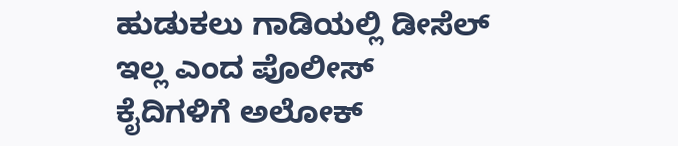ಹುಡುಕಲು ಗಾಡಿಯಲ್ಲಿ ಡೀಸೆಲ್ ಇಲ್ಲ ಎಂದ ಪೊಲೀಸ್
ಕೈದಿಗಳಿಗೆ ಅಲೋಕ್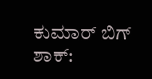ಕುಮಾರ್ ಬಿಗ್ ಶಾಕ್: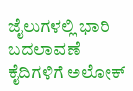ಜೈಲುಗಳಲ್ಲಿ ಭಾರಿ ಬದಲಾವಣೆ
ಕೈದಿಗಳಿಗೆ ಅಲೋಕ್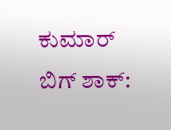ಕುಮಾರ್ ಬಿಗ್ ಶಾಕ್: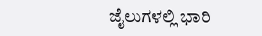ಜೈಲುಗಳಲ್ಲಿ ಭಾರಿ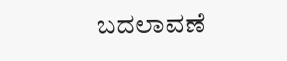ಬದಲಾವಣೆ